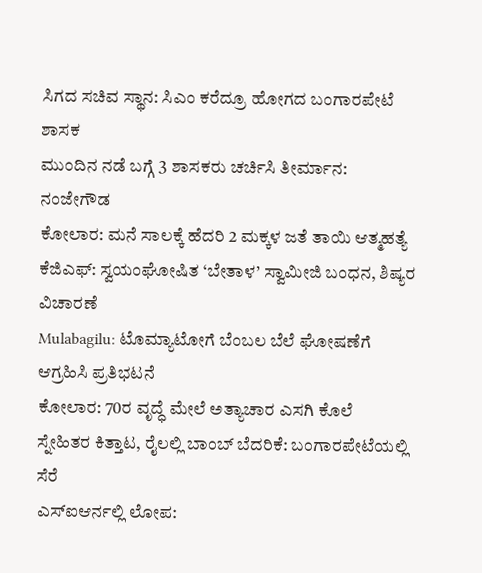ಸಿಗದ ಸಚಿವ ಸ್ಥಾನ: ಸಿಎಂ ಕರೆದ್ರೂ ಹೋಗದ ಬಂಗಾರಪೇಟೆ ಶಾಸಕ
ಮುಂದಿನ ನಡೆ ಬಗ್ಗೆ 3 ಶಾಸಕರು ಚರ್ಚಿಸಿ ತೀರ್ಮಾನ: ನಂಜೇಗೌಡ
ಕೋಲಾರ: ಮನೆ ಸಾಲಕ್ಕೆ ಹೆದರಿ 2 ಮಕ್ಕಳ ಜತೆ ತಾಯಿ ಆತ್ಮಹತ್ಯೆ
ಕೆಜಿಎಫ್: ಸ್ವಯಂಘೋಷಿತ ‘ಬೇತಾಳ’ ಸ್ವಾಮೀಜಿ ಬಂಧನ, ಶಿಷ್ಯರ ವಿಚಾರಣೆ
Mulabagilu: ಟೊಮ್ಯಾಟೋಗೆ ಬೆಂಬಲ ಬೆಲೆ ಘೋಷಣೆಗೆ ಆಗ್ರಹಿಸಿ ಪ್ರತಿಭಟನೆ
ಕೋಲಾರ: 70ರ ವೃದ್ಧೆ ಮೇಲೆ ಅತ್ಯಾಚಾರ ಎಸಗಿ ಕೊಲೆ
ಸ್ನೇಹಿತರ ಕಿತ್ತಾಟ, ರೈಲಲ್ಲಿ ಬಾಂಬ್ ಬೆದರಿಕೆ: ಬಂಗಾರಪೇಟೆಯಲ್ಲಿ ಸೆರೆ
ಎಸ್ಐಆರ್ನಲ್ಲಿ ಲೋಪ: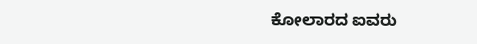ಕೋಲಾರದ ಐವರು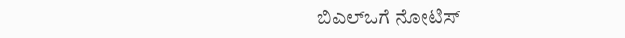ಬಿಎಲ್ಒಗೆ ನೋಟಿಸ್